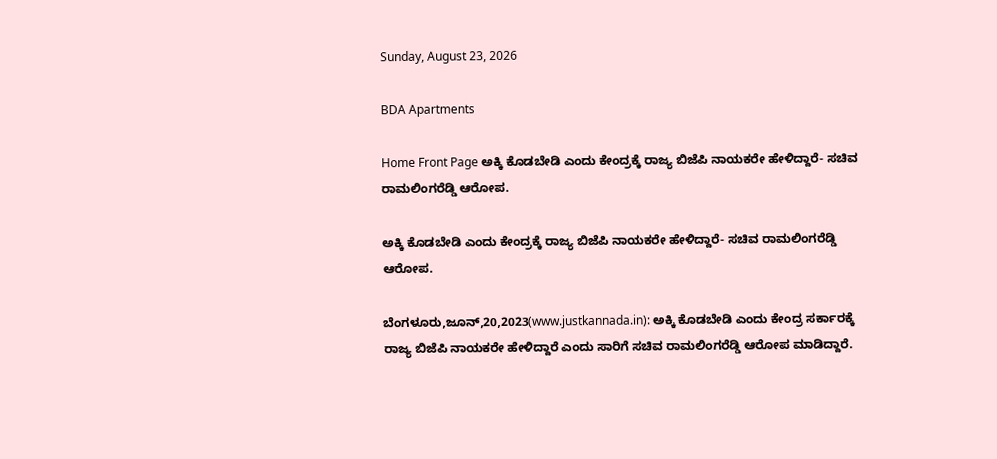Sunday, August 23, 2026

BDA Apartments

Home Front Page ಅಕ್ಕಿ ಕೊಡಬೇಡಿ ಎಂದು ಕೇಂದ್ರಕ್ಕೆ ರಾಜ್ಯ ಬಿಜೆಪಿ ನಾಯಕರೇ ಹೇಳಿದ್ದಾರೆ- ಸಚಿವ ರಾಮಲಿಂಗರೆಡ್ಡಿ ಆರೋಪ.

ಅಕ್ಕಿ ಕೊಡಬೇಡಿ ಎಂದು ಕೇಂದ್ರಕ್ಕೆ ರಾಜ್ಯ ಬಿಜೆಪಿ ನಾಯಕರೇ ಹೇಳಿದ್ದಾರೆ- ಸಚಿವ ರಾಮಲಿಂಗರೆಡ್ಡಿ ಆರೋಪ.

ಬೆಂಗಳೂರು,ಜೂನ್,20,2023(www.justkannada.in): ಅಕ್ಕಿ ಕೊಡಬೇಡಿ ಎಂದು ಕೇಂದ್ರ ಸರ್ಕಾರಕ್ಕೆ ರಾಜ್ಯ ಬಿಜೆಪಿ ನಾಯಕರೇ ಹೇಳಿದ್ದಾರೆ ಎಂದು ಸಾರಿಗೆ ಸಚಿವ ರಾಮಲಿಂಗರೆಡ್ಡಿ ಆರೋಪ ಮಾಡಿದ್ದಾರೆ.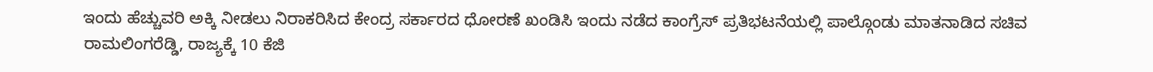ಇಂದು ಹೆಚ್ಚುವರಿ ಅಕ್ಕಿ ನೀಡಲು ನಿರಾಕರಿಸಿದ ಕೇಂದ್ರ ಸರ್ಕಾರದ ಧೋರಣೆ ಖಂಡಿಸಿ ಇಂದು ನಡೆದ ಕಾಂಗ್ರೆಸ್ ಪ್ರತಿಭಟನೆಯಲ್ಲಿ ಪಾಲ್ಗೊಂಡು ಮಾತನಾಡಿದ ಸಚಿವ ರಾಮಲಿಂಗರೆಡ್ಡಿ, ರಾಜ್ಯಕ್ಕೆ 10 ಕೆಜಿ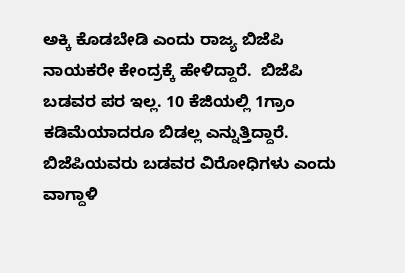ಅಕ್ಕಿ ಕೊಡಬೇಡಿ ಎಂದು ರಾಜ್ಯ ಬಿಜೆಪಿ ನಾಯಕರೇ ಕೇಂದ್ರಕ್ಕೆ ಹೇಳಿದ್ದಾರೆ.  ಬಿಜೆಪಿ ಬಡವರ ಪರ ಇಲ್ಲ. 10 ಕೆಜಿಯಲ್ಲಿ 1ಗ್ರಾಂ ಕಡಿಮೆಯಾದರೂ ಬಿಡಲ್ಲ ಎನ್ನುತ್ತಿದ್ದಾರೆ. ಬಿಜೆಪಿಯವರು ಬಡವರ ವಿರೋಧಿಗಳು ಎಂದು ವಾಗ್ದಾಳಿ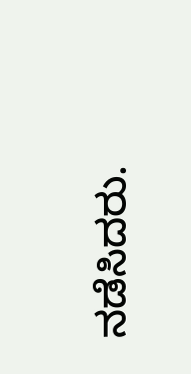ನಡೆಸಿದರು.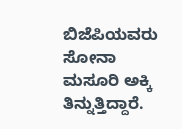ಬಿಜೆಪಿಯವರು ಸೋನಾ ಮಸೂರಿ ಅಕ್ಕಿ ತಿನ್ನುತ್ತಿದ್ದಾರೆ.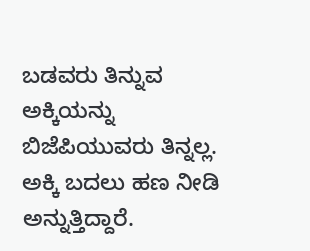ಬಡವರು ತಿನ್ನುವ ಅಕ್ಕಿಯನ್ನು ಬಿಜೆಪಿಯುವರು ತಿನ್ನಲ್ಲ.  ಅಕ್ಕಿ ಬದಲು ಹಣ ನೀಡಿ ಅನ್ನುತ್ತಿದ್ದಾರೆ.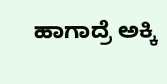ಹಾಗಾದ್ರೆ ಅಕ್ಕಿ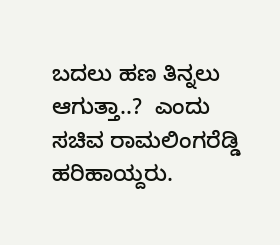ಬದಲು ಹಣ ತಿನ್ನಲು ಆಗುತ್ತಾ..?  ಎಂದು ಸಚಿವ ರಾಮಲಿಂಗರೆಡ್ಡಿ  ಹರಿಹಾಯ್ದರು.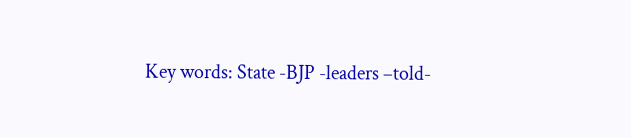Key words: State -BJP -leaders –told-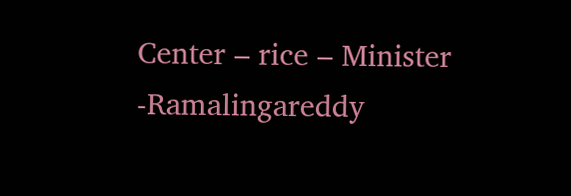Center – rice – Minister -Ramalingareddy